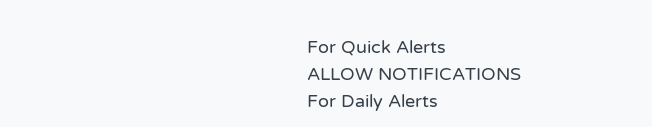For Quick Alerts
ALLOW NOTIFICATIONS
For Daily Alerts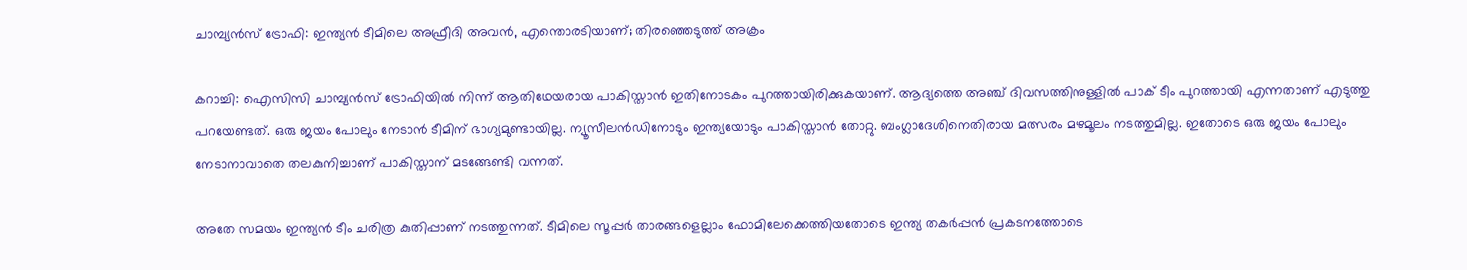ചാമ്പ്യന്‍സ് ട്രോഫി: ഇന്ത്യന്‍ ടീമിലെ അഫ്രീദി അവന്‍, എന്തൊരടിയാണ്; തിരഞ്ഞെടുത്ത് അക്രം

കറാച്ചി: ഐസിസി ചാമ്പ്യന്‍സ് ട്രോഫിയില്‍ നിന്ന് ആതിഥേയരായ പാകിസ്താന്‍ ഇതിനോടകം പുറത്തായിരിക്കുകയാണ്. ആദ്യത്തെ അഞ്ച് ദിവസത്തിനുള്ളില്‍ പാക് ടീം പുറത്തായി എന്നതാണ് എടുത്തു പറയേണ്ടത്. ഒരു ജയം പോലും നേടാന്‍ ടീമിന് ഭാഗ്യമുണ്ടായില്ല. ന്യൂസീലന്‍ഡിനോടും ഇന്ത്യയോടും പാകിസ്താന്‍ തോറ്റു. ബംഗ്ലാദേശിനെതിരായ മത്സരം മഴമൂലം നടത്തുമില്ല. ഇതോടെ ഒരു ജയം പോലും നേടാനാവാതെ തലകുനിച്ചാണ് പാകിസ്താന് മടങ്ങേണ്ടി വന്നത്.

അതേ സമയം ഇന്ത്യന്‍ ടീം ചരിത്ര കുതിപ്പാണ് നടത്തുന്നത്. ടീമിലെ സൂപ്പര്‍ താരങ്ങളെല്ലാം ഫോമിലേക്കെത്തിയതോടെ ഇന്ത്യ തകര്‍പ്പന്‍ പ്രകടനത്തോടെ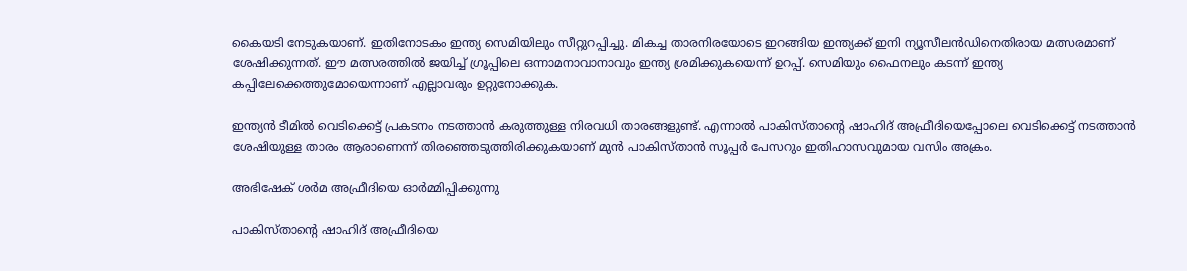കൈയടി നേടുകയാണ്. ഇതിനോടകം ഇന്ത്യ സെമിയിലും സീറ്റുറപ്പിച്ചു. മികച്ച താരനിരയോടെ ഇറങ്ങിയ ഇന്ത്യക്ക് ഇനി ന്യൂസീലന്‍ഡിനെതിരായ മത്സരമാണ് ശേഷിക്കുന്നത്. ഈ മത്സരത്തില്‍ ജയിച്ച് ഗ്രൂപ്പിലെ ഒന്നാമനാവാനാവും ഇന്ത്യ ശ്രമിക്കുകയെന്ന് ഉറപ്പ്. സെമിയും ഫൈനലും കടന്ന് ഇന്ത്യ കപ്പിലേക്കെത്തുമോയെന്നാണ് എല്ലാവരും ഉറ്റുനോക്കുക.

ഇന്ത്യന്‍ ടീമില്‍ വെടിക്കെട്ട് പ്രകടനം നടത്താന്‍ കരുത്തുള്ള നിരവധി താരങ്ങളുണ്ട്. എന്നാല്‍ പാകിസ്താന്റെ ഷാഹിദ് അഫ്രീദിയെപ്പോലെ വെടിക്കെട്ട് നടത്താന്‍ ശേഷിയുള്ള താരം ആരാണെന്ന് തിരഞ്ഞെടുത്തിരിക്കുകയാണ് മുന്‍ പാകിസ്താന്‍ സൂപ്പര്‍ പേസറും ഇതിഹാസവുമായ വസിം അക്രം.

അഭിഷേക് ശര്‍മ അഫ്രീദിയെ ഓര്‍മ്മിപ്പിക്കുന്നു

പാകിസ്താന്റെ ഷാഹിദ് അഫ്രീദിയെ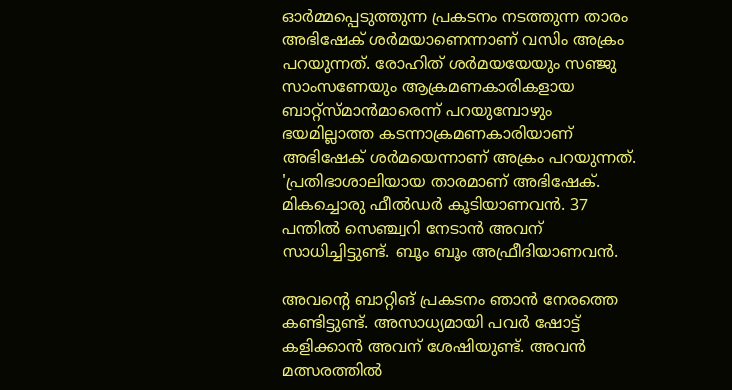ഓര്‍മ്മപ്പെടുത്തുന്ന പ്രകടനം നടത്തുന്ന താരം അഭിഷേക് ശര്‍മയാണെന്നാണ് വസിം അക്രം പറയുന്നത്. രോഹിത് ശര്‍മയയേയും സഞ്ജു സാംസണേയും ആക്രമണകാരികളായ ബാറ്റ്‌സ്മാന്‍മാരെന്ന് പറയുമ്പോഴും ഭയമില്ലാത്ത കടന്നാക്രമണകാരിയാണ് അഭിഷേക് ശര്‍മയെന്നാണ് അക്രം പറയുന്നത്. 'പ്രതിഭാശാലിയായ താരമാണ് അഭിഷേക്. മികച്ചൊരു ഫീല്‍ഡര്‍ കൂടിയാണവന്‍. 37 പന്തില്‍ സെഞ്ച്വറി നേടാന്‍ അവന് സാധിച്ചിട്ടുണ്ട്. ബൂം ബൂം അഫ്രീദിയാണവന്‍.

അവന്റെ ബാറ്റിങ് പ്രകടനം ഞാന്‍ നേരത്തെ കണ്ടിട്ടുണ്ട്. അസാധ്യമായി പവര്‍ ഷോട്ട് കളിക്കാന്‍ അവന് ശേഷിയുണ്ട്. അവന്‍ മത്സരത്തില്‍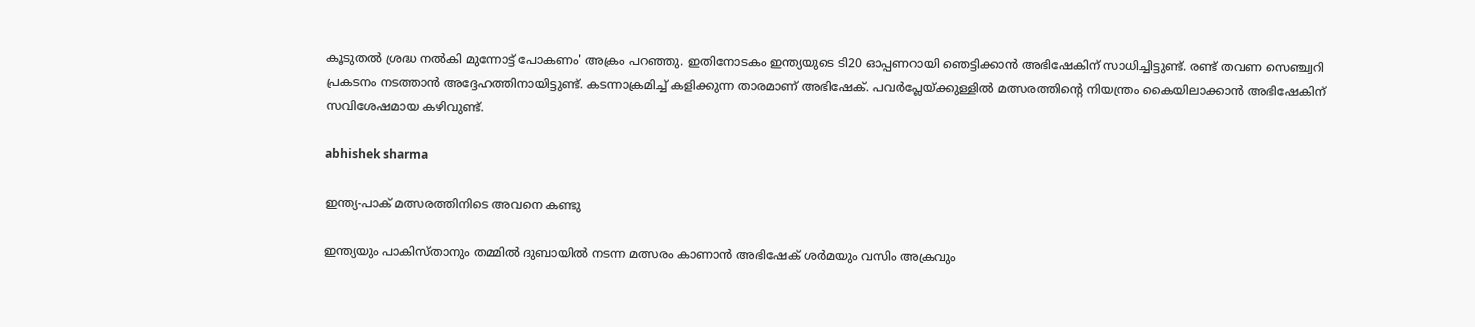കൂടുതല്‍ ശ്രദ്ധ നല്‍കി മുന്നോട്ട് പോകണം' അക്രം പറഞ്ഞു. ഇതിനോടകം ഇന്ത്യയുടെ ടി20 ഓപ്പണറായി ഞെട്ടിക്കാന്‍ അഭിഷേകിന് സാധിച്ചിട്ടുണ്ട്. രണ്ട് തവണ സെഞ്ച്വറി പ്രകടനം നടത്താന്‍ അദ്ദേഹത്തിനായിട്ടുണ്ട്. കടന്നാക്രമിച്ച് കളിക്കുന്ന താരമാണ് അഭിഷേക്. പവര്‍പ്ലേയ്ക്കുള്ളില്‍ മത്സരത്തിന്റെ നിയന്ത്രം കൈയിലാക്കാന്‍ അഭിഷേകിന് സവിശേഷമായ കഴിവുണ്ട്.

abhishek sharma

ഇന്ത്യ-പാക് മത്സരത്തിനിടെ അവനെ കണ്ടു

ഇന്ത്യയും പാകിസ്താനും തമ്മില്‍ ദുബായില്‍ നടന്ന മത്സരം കാണാന്‍ അഭിഷേക് ശര്‍മയും വസിം അക്രവും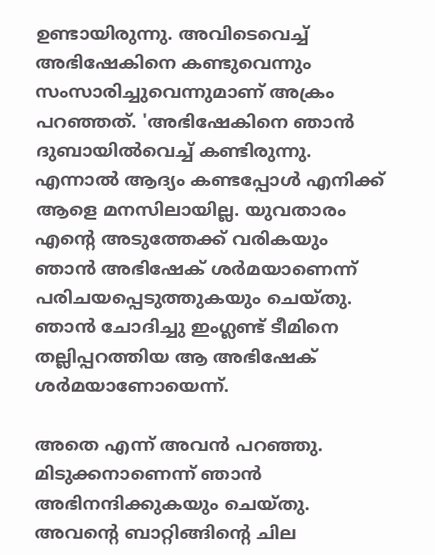ഉണ്ടായിരുന്നു. അവിടെവെച്ച് അഭിഷേകിനെ കണ്ടുവെന്നും സംസാരിച്ചുവെന്നുമാണ് അക്രം പറഞ്ഞത്. 'അഭിഷേകിനെ ഞാന്‍ ദുബായില്‍വെച്ച് കണ്ടിരുന്നു. എന്നാല്‍ ആദ്യം കണ്ടപ്പോള്‍ എനിക്ക് ആളെ മനസിലായില്ല. യുവതാരം എന്റെ അടുത്തേക്ക് വരികയും ഞാന്‍ അഭിഷേക് ശര്‍മയാണെന്ന് പരിചയപ്പെടുത്തുകയും ചെയ്തു. ഞാന്‍ ചോദിച്ചു ഇംഗ്ലണ്ട് ടീമിനെ തല്ലിപ്പറത്തിയ ആ അഭിഷേക് ശര്‍മയാണോയെന്ന്.

അതെ എന്ന് അവന്‍ പറഞ്ഞു. മിടുക്കനാണെന്ന് ഞാന്‍ അഭിനന്ദിക്കുകയും ചെയ്തു. അവന്റെ ബാറ്റിങ്ങിന്റെ ചില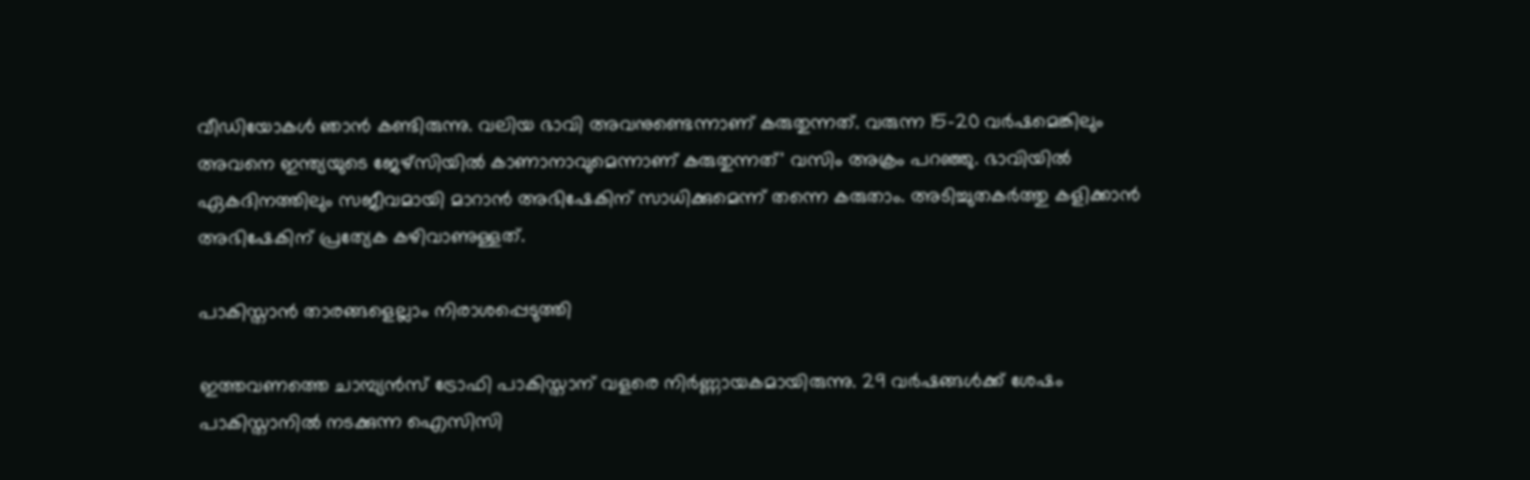വീഡിയോകള്‍ ഞാന്‍ കണ്ടിരുന്നു. വലിയ ഭാവി അവനുണ്ടെന്നാണ് കരുതുന്നത്. വരുന്ന 15-20 വര്‍ഷമെങ്കിലും അവനെ ഇന്ത്യയുടെ ജേഴ്‌സിയില്‍ കാണാനാവുമെന്നാണ് കരുതുന്നത്' വസിം അക്രം പറഞ്ഞു. ഭാവിയില്‍ ഏകദിനത്തിലും സജീവമായി മാറാന്‍ അഭിഷേകിന് സാധിക്കുമെന്ന് തന്നെ കരുതാം. അടിച്ചുതകര്‍ത്തു കളിക്കാന്‍ അഭിഷേകിന് പ്രത്യേക കഴിവാണുള്ളത്.

പാകിസ്താന്‍ താരങ്ങളെല്ലാം നിരാശപ്പെടുത്തി

ഇത്തവണത്തെ ചാമ്പ്യന്‍സ് ട്രോഫി പാകിസ്താന് വളരെ നിര്‍ണ്ണായകമായിരുന്നു. 29 വര്‍ഷങ്ങള്‍ക്ക് ശേഷം പാകിസ്താനില്‍ നടക്കുന്ന ഐസിസി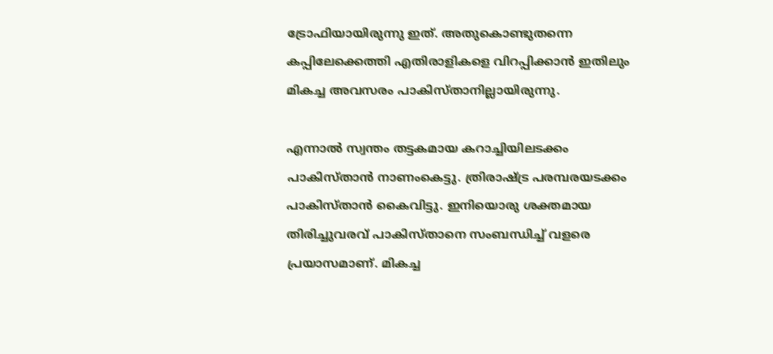ട്രോഫിയായിരുന്നു ഇത്. അതുകൊണ്ടുതന്നെ കപ്പിലേക്കെത്തി എതിരാളികളെ വിറപ്പിക്കാന്‍ ഇതിലും മികച്ച അവസരം പാകിസ്താനില്ലായിരുന്നു.

എന്നാല്‍ സ്വന്തം തട്ടകമായ കറാച്ചിയിലടക്കം പാകിസ്താന്‍ നാണംകെട്ടു. ത്രിരാഷ്ട്ര പരമ്പരയടക്കം പാകിസ്താന്‍ കൈവിട്ടു. ഇനിയൊരു ശക്തമായ തിരിച്ചുവരവ് പാകിസ്താനെ സംബന്ധിച്ച് വളരെ പ്രയാസമാണ്. മികച്ച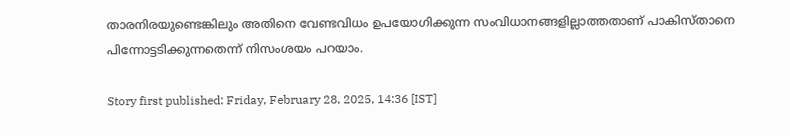താരനിരയുണ്ടെങ്കിലും അതിനെ വേണ്ടവിധം ഉപയോഗിക്കുന്ന സംവിധാനങ്ങളില്ലാത്തതാണ് പാകിസ്താനെ പിന്നോട്ടടിക്കുന്നതെന്ന് നിസംശയം പറയാം.

Story first published: Friday, February 28, 2025, 14:36 [IST]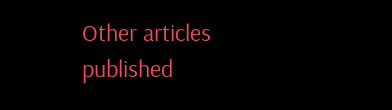Other articles published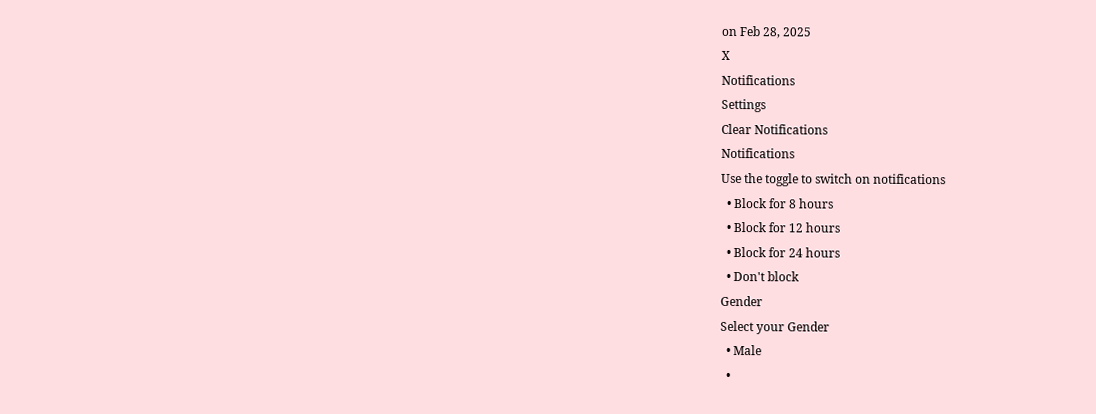on Feb 28, 2025
X
Notifications
Settings
Clear Notifications
Notifications
Use the toggle to switch on notifications
  • Block for 8 hours
  • Block for 12 hours
  • Block for 24 hours
  • Don't block
Gender
Select your Gender
  • Male
  •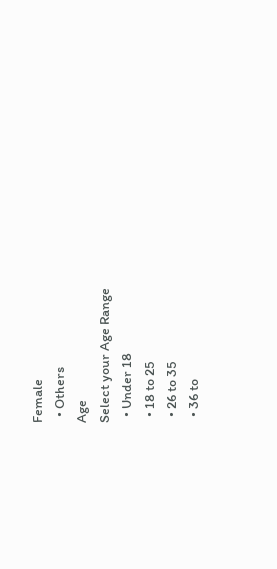Female
  • Others
Age
Select your Age Range
  • Under 18
  • 18 to 25
  • 26 to 35
  • 36 to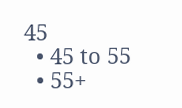45
  • 45 to 55
  • 55+